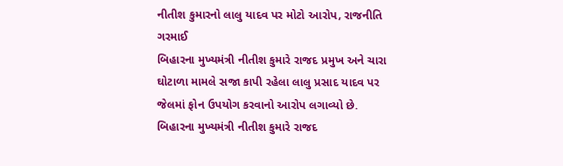નીતીશ કુમારનો લાલુ યાદવ પર મોટો આરોપ, રાજનીતિ ગરમાઈ
બિહારના મુખ્યમંત્રી નીતીશ કુમારે રાજદ પ્રમુખ અને ચારા ઘોટાળા મામલે સજા કાપી રહેલા લાલુ પ્રસાદ યાદવ પર જેલમાં ફોન ઉપયોગ કરવાનો આરોપ લગાવ્યો છે.
બિહારના મુખ્યમંત્રી નીતીશ કુમારે રાજદ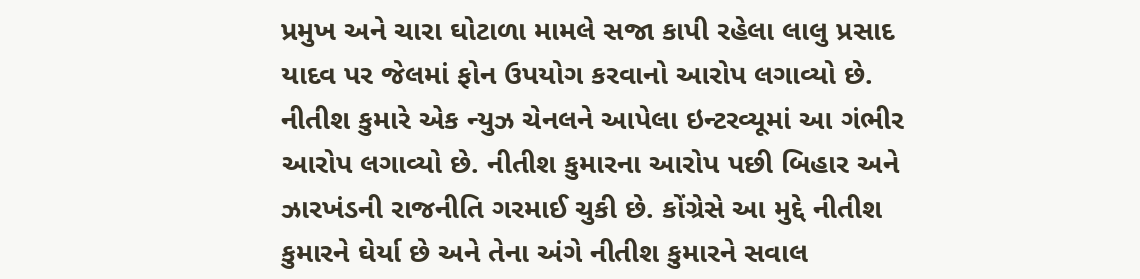પ્રમુખ અને ચારા ઘોટાળા મામલે સજા કાપી રહેલા લાલુ પ્રસાદ યાદવ પર જેલમાં ફોન ઉપયોગ કરવાનો આરોપ લગાવ્યો છે. નીતીશ કુમારે એક ન્યુઝ ચેનલને આપેલા ઇન્ટરવ્યૂમાં આ ગંભીર આરોપ લગાવ્યો છે. નીતીશ કુમારના આરોપ પછી બિહાર અને ઝારખંડની રાજનીતિ ગરમાઈ ચુકી છે. કોંગ્રેસે આ મુદ્દે નીતીશ કુમારને ઘેર્યા છે અને તેના અંગે નીતીશ કુમારને સવાલ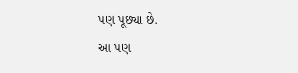પણ પૂછ્યા છે.
આ પણ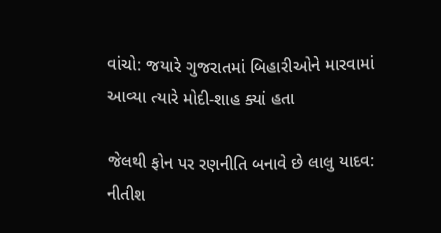વાંચો: જયારે ગુજરાતમાં બિહારીઓને મારવામાં આવ્યા ત્યારે મોદી-શાહ ક્યાં હતા

જેલથી ફોન પર રણનીતિ બનાવે છે લાલુ યાદવ: નીતીશ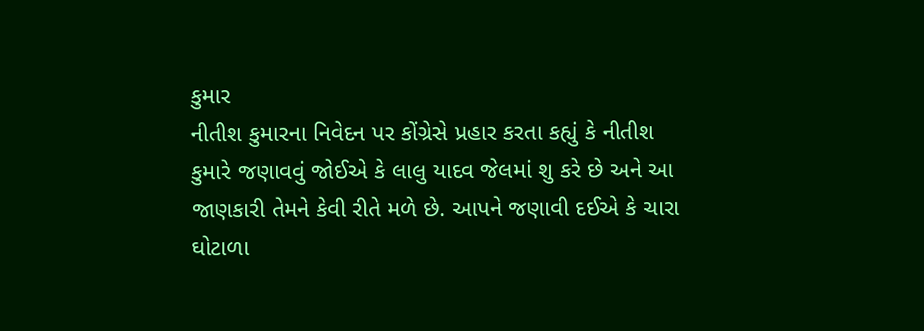કુમાર
નીતીશ કુમારના નિવેદન પર કોંગ્રેસે પ્રહાર કરતા કહ્યું કે નીતીશ કુમારે જણાવવું જોઈએ કે લાલુ યાદવ જેલમાં શુ કરે છે અને આ જાણકારી તેમને કેવી રીતે મળે છે. આપને જણાવી દઈએ કે ચારા ઘોટાળા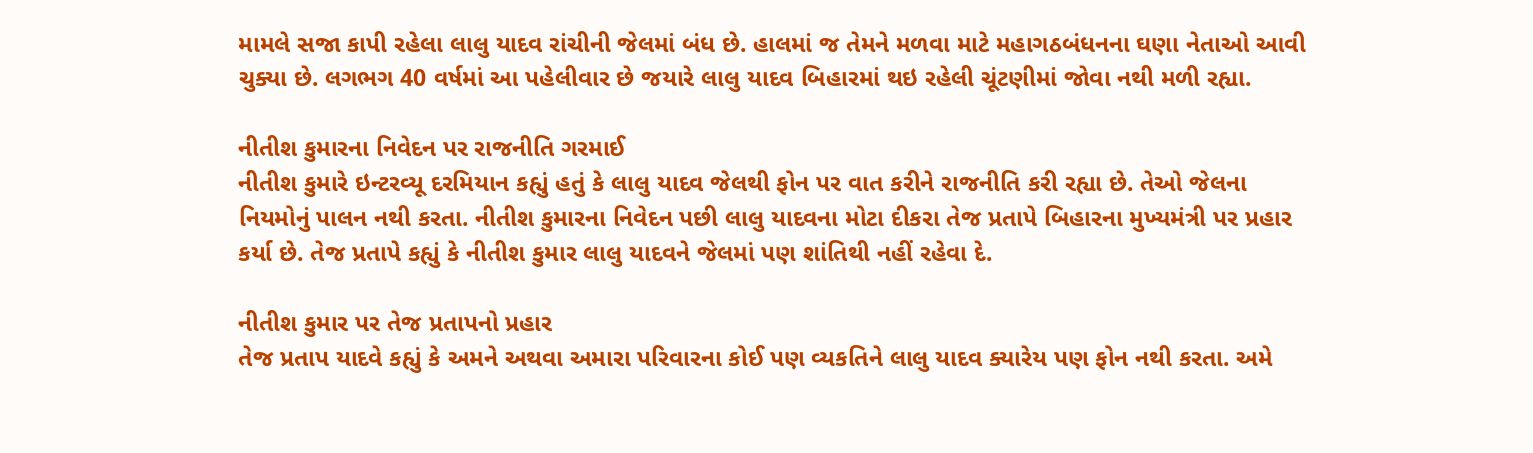મામલે સજા કાપી રહેલા લાલુ યાદવ રાંચીની જેલમાં બંધ છે. હાલમાં જ તેમને મળવા માટે મહાગઠબંધનના ઘણા નેતાઓ આવી ચુક્યા છે. લગભગ 40 વર્ષમાં આ પહેલીવાર છે જયારે લાલુ યાદવ બિહારમાં થઇ રહેલી ચૂંટણીમાં જોવા નથી મળી રહ્યા.

નીતીશ કુમારના નિવેદન પર રાજનીતિ ગરમાઈ
નીતીશ કુમારે ઇન્ટરવ્યૂ દરમિયાન કહ્યું હતું કે લાલુ યાદવ જેલથી ફોન પર વાત કરીને રાજનીતિ કરી રહ્યા છે. તેઓ જેલના નિયમોનું પાલન નથી કરતા. નીતીશ કુમારના નિવેદન પછી લાલુ યાદવના મોટા દીકરા તેજ પ્રતાપે બિહારના મુખ્યમંત્રી પર પ્રહાર કર્યા છે. તેજ પ્રતાપે કહ્યું કે નીતીશ કુમાર લાલુ યાદવને જેલમાં પણ શાંતિથી નહીં રહેવા દે.

નીતીશ કુમાર પર તેજ પ્રતાપનો પ્રહાર
તેજ પ્રતાપ યાદવે કહ્યું કે અમને અથવા અમારા પરિવારના કોઈ પણ વ્યકતિને લાલુ યાદવ ક્યારેય પણ ફોન નથી કરતા. અમે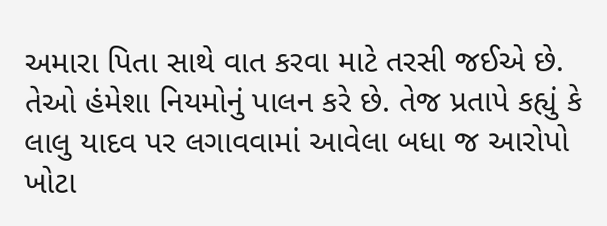અમારા પિતા સાથે વાત કરવા માટે તરસી જઈએ છે. તેઓ હંમેશા નિયમોનું પાલન કરે છે. તેજ પ્રતાપે કહ્યું કે લાલુ યાદવ પર લગાવવામાં આવેલા બધા જ આરોપો ખોટા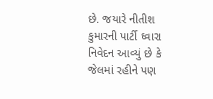છે. જયારે નીતીશ કુમારની પાર્ટી ઘ્વારા નિવેદન આવ્યું છે કે જેલમાં રહીને પણ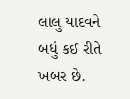લાલુ યાદવને બધું કઈ રીતે ખબર છે.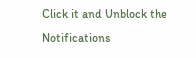Click it and Unblock the Notifications